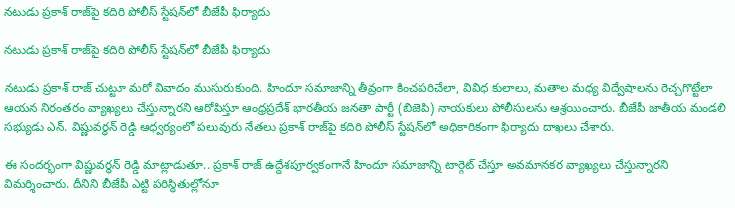నటుడు ప్రకాశ్ రాజ్‌పై కదిరి పోలీస్ స్టేషన్‌లో బీజేపీ ఫిర్యాదు

నటుడు ప్రకాశ్ రాజ్‌పై కదిరి పోలీస్ స్టేషన్‌లో బీజేపీ ఫిర్యాదు

నటుడు ప్రకాశ్ రాజ్ చుట్టూ మరో వివాదం ముసురుకుంది. హిందూ సమాజాన్ని తీవ్రంగా కించపరిచేలా, వివిధ కులాలు, మతాల మధ్య విద్వేషాలను రెచ్చగొట్టేలా ఆయన నిరంతరం వ్యాఖ్యలు చేస్తున్నారని ఆరోపిస్తూ ఆంధ్రప్రదేశ్ భారతీయ జనతా పార్టీ (బిజెపి) నాయకులు పోలీసులను ఆశ్రయించారు. బీజేపీ జాతీయ మండలి సభ్యుడు ఎన్. విష్ణువర్ధన్ రెడ్డి ఆధ్వర్యంలో పలువురు నేతలు ప్రకాశ్ రాజ్‌పై కదిరి పోలీస్ స్టేషన్‌లో అధికారికంగా ఫిర్యాదు దాఖలు చేశారు.

ఈ సందర్భంగా విష్ణువర్ధన్ రెడ్డి మాట్లాడుతూ.. ప్రకాశ్ రాజ్ ఉద్దేశపూర్వకంగానే హిందూ సమాజాన్ని టార్గెట్ చేస్తూ అవమానకర వ్యాఖ్యలు చేస్తున్నారని విమర్శించారు. దీనిని బీజేపీ ఎట్టి పరిస్థితుల్లోనూ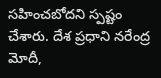సహించబోదని స్పష్టం చేశారు. దేశ ప్రధాని నరేంద్ర మోదీ,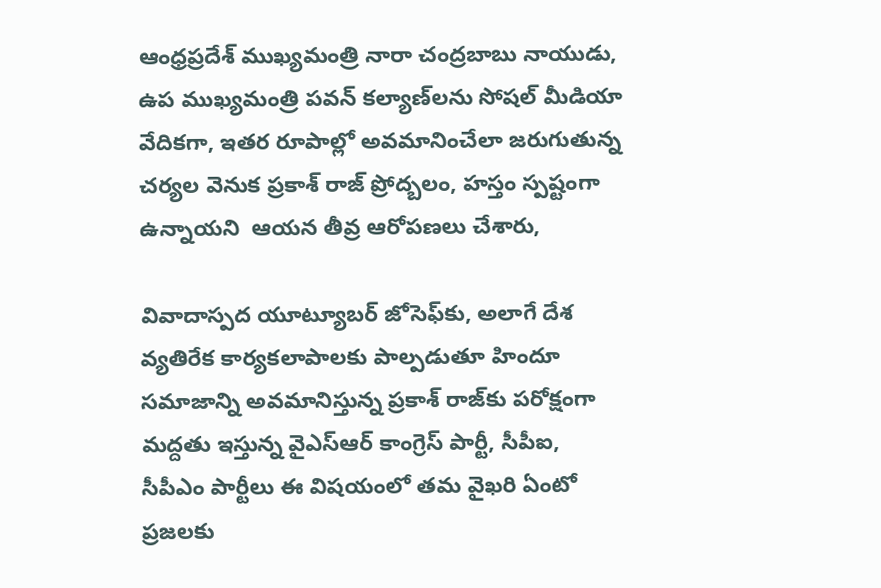ఆంధ్రప్రదేశ్ ముఖ్యమంత్రి నారా చంద్రబాబు నాయుడు, ఉప ముఖ్యమంత్రి పవన్ కల్యాణ్‌లను సోషల్ మీడియా వేదికగా, ఇతర రూపాల్లో అవమానించేలా జరుగుతున్న చర్యల వెనుక ప్రకాశ్ రాజ్ ప్రోద్బలం, హస్తం స్పష్టంగా ఉన్నాయని  ఆయన తీవ్ర ఆరోపణలు చేశారు,

వివాదాస్పద యూట్యూబర్ జోసెఫ్‌కు, అలాగే దేశ వ్యతిరేక కార్యకలాపాలకు పాల్పడుతూ హిందూ సమాజాన్ని అవమానిస్తున్న ప్రకాశ్ రాజ్‌కు పరోక్షంగా మద్దతు ఇస్తున్న వైఎస్ఆర్ కాంగ్రెస్ పార్టీ, సీపీఐ, సీపీఎం పార్టీలు ఈ విషయంలో తమ వైఖరి ఏంటో ప్రజలకు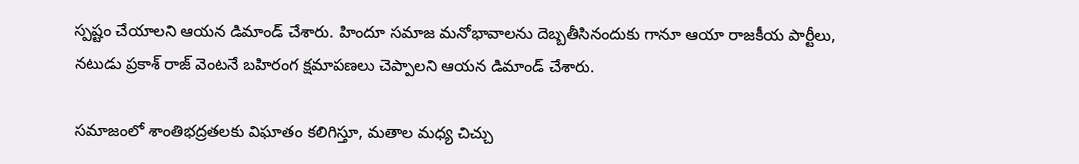స్పష్టం చేయాలని ఆయన డిమాండ్ చేశారు. హిందూ సమాజ మనోభావాలను దెబ్బతీసినందుకు గానూ ఆయా రాజకీయ పార్టీలు, నటుడు ప్రకాశ్ రాజ్ వెంటనే బహిరంగ క్షమాపణలు చెప్పాలని ఆయన డిమాండ్ చేశారు.

సమాజంలో శాంతిభద్రతలకు విఘాతం కలిగిస్తూ, మతాల మధ్య చిచ్చు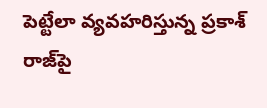పెట్టేలా వ్యవహరిస్తున్న ప్రకాశ్ రాజ్‌పై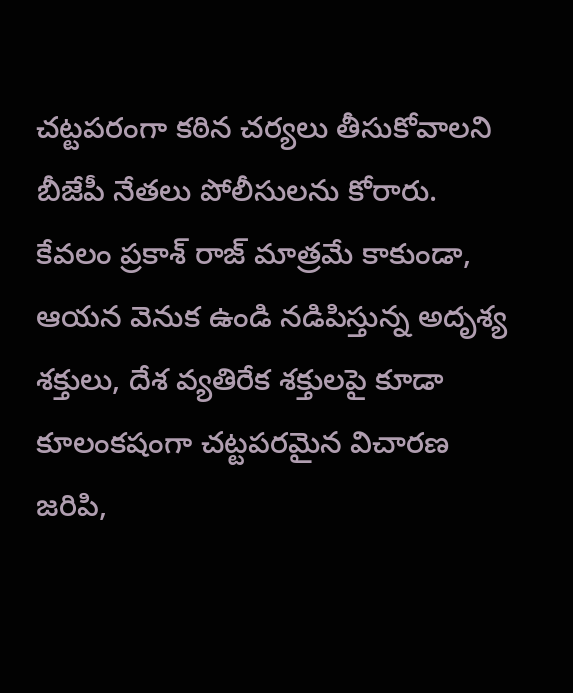చట్టపరంగా కఠిన చర్యలు తీసుకోవాలని బీజేపీ నేతలు పోలీసులను కోరారు. కేవలం ప్రకాశ్ రాజ్ మాత్రమే కాకుండా, ఆయన వెనుక ఉండి నడిపిస్తున్న అదృశ్య శక్తులు, దేశ వ్యతిరేక శక్తులపై కూడా కూలంకషంగా చట్టపరమైన విచారణ జరిపి,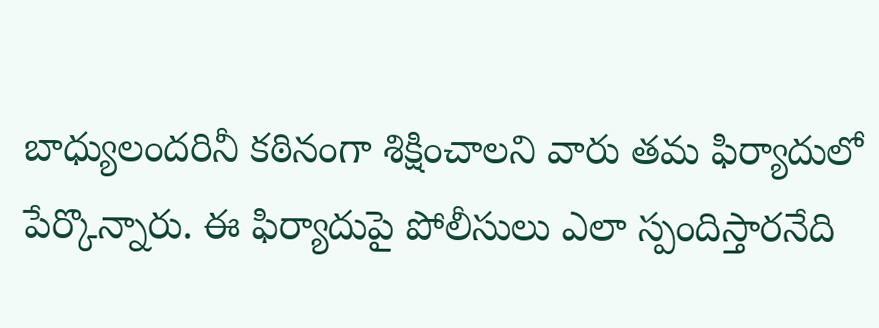బాధ్యులందరినీ కఠినంగా శిక్షించాలని వారు తమ ఫిర్యాదులో పేర్కొన్నారు. ఈ ఫిర్యాదుపై పోలీసులు ఎలా స్పందిస్తారనేది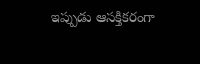ఇప్పుడు ఆసక్తికరంగా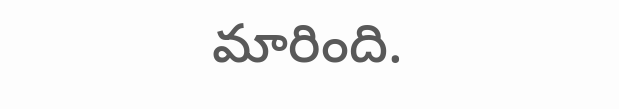మారింది.